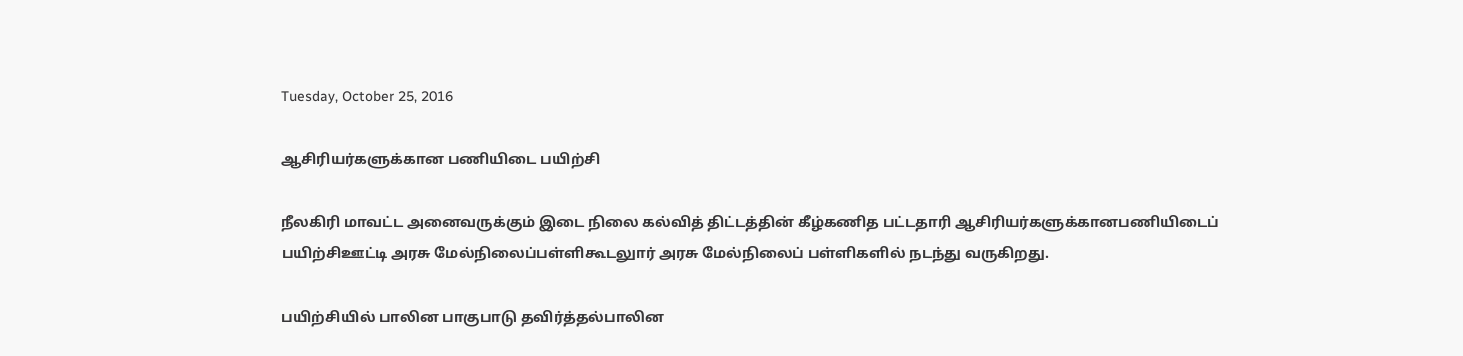Tuesday, October 25, 2016

ஆசிரியர்களுக்கான பணியிடை பயிற்சி

நீலகிரி மாவட்ட அனைவருக்கும் இடை நிலை கல்வித் திட்டத்தின் கீழ்கணித பட்டதாரி ஆசிரியர்களுக்கானபணியிடைப் பயிற்சிஊட்டி அரசு மேல்நிலைப்பள்ளிகூடலுார் அரசு மேல்நிலைப் பள்ளிகளில் நடந்து வருகிறது.

பயிற்சியில் பாலின பாகுபாடு தவிர்த்தல்பாலின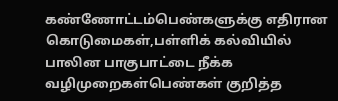கண்ணோட்டம்பெண்களுக்கு எதிரான கொடுமைகள்,பள்ளிக் கல்வியில் பாலின பாகுபாட்டை நீக்க வழிமுறைகள்பெண்கள் குறித்த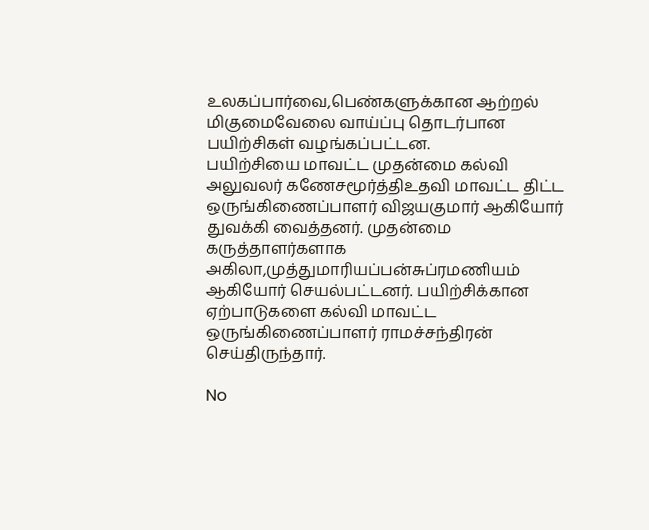உலகப்பார்வை,பெண்களுக்கான ஆற்றல் மிகுமைவேலை வாய்ப்பு தொடர்பான பயிற்சிகள் வழங்கப்பட்டன.
பயிற்சியை மாவட்ட முதன்மை கல்வி அலுவலர் கணேசமூர்த்திஉதவி மாவட்ட திட்ட ஒருங்கிணைப்பாளர் விஜயகுமார் ஆகியோர் துவக்கி வைத்தனர். முதன்மை கருத்தாளர்களாக அகிலா,முத்துமாரியப்பன்சுப்ரமணியம் ஆகியோர் செயல்பட்டனர். பயிற்சிக்கான ஏற்பாடுகளை கல்வி மாவட்ட ஒருங்கிணைப்பாளர் ராமச்சந்திரன் செய்திருந்தார்.

No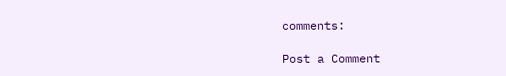comments:

Post a Comment